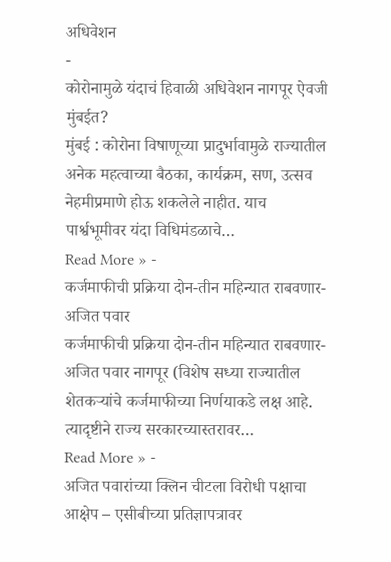अधिवेशन
-
कोरोनामुळे यंदाचं हिवाळी अधिवेशन नागपूर ऐवजी मुंबईत?
मुंबई : कोरोना विषाणूच्या प्रादुर्भावामुळे राज्यातील अनेक महत्वाच्या बैठका, कार्यक्रम, सण, उत्सव नेहमीप्रमाणे होऊ शकलेले नाहीत. याच पार्श्वभूमीवर यंदा विधिमंडळाचे…
Read More » -
कर्जमाफीची प्रक्रिया दोन-तीन महिन्यात राबवणार- अजित पवार
कर्जमाफीची प्रक्रिया दोन-तीन महिन्यात राबवणार- अजित पवार नागपूर (विशेष सध्या राज्यातील शेतकऱ्यांचे कर्जमाफीच्या निर्णयाकडे लक्ष आहे. त्यादृष्टीने राज्य सरकारच्यास्तरावर…
Read More » -
अजित पवारांच्या क्लिन चीटला विरोधी पक्षाचा आक्षेप – एसीबीच्या प्रतिज्ञापत्रावर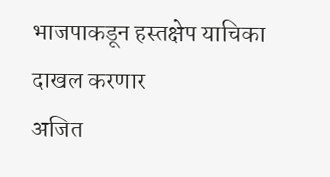भाजपाकडून हस्तक्षेप याचिका दाखल करणार
अजित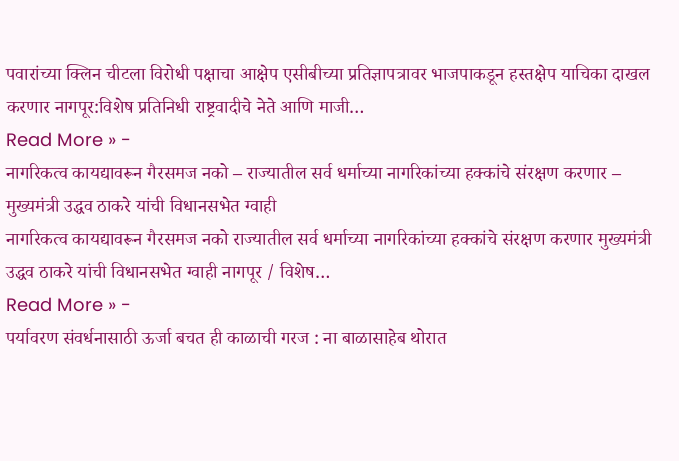पवारांच्या क्लिन चीटला विरोधी पक्षाचा आक्षेप एसीबीच्या प्रतिज्ञापत्रावर भाजपाकडून हस्तक्षेप याचिका दाखल करणार नागपूर:विशेष प्रतिनिधी राष्ट्रवादीचे नेते आणि माजी…
Read More » -
नागरिकत्व कायद्यावरून गैरसमज नको – राज्यातील सर्व धर्माच्या नागरिकांच्या हक्कांचे संरक्षण करणार – मुख्यमंत्री उद्धव ठाकरे यांची विधानसभेत ग्वाही
नागरिकत्व कायद्यावरून गैरसमज नको राज्यातील सर्व धर्माच्या नागरिकांच्या हक्कांचे संरक्षण करणार मुख्यमंत्री उद्धव ठाकरे यांची विधानसभेत ग्वाही नागपूर / विशेष…
Read More » -
पर्यावरण संवर्धनासाठी ऊर्जा बचत ही काळाची गरज : ना बाळासाहेब थोरात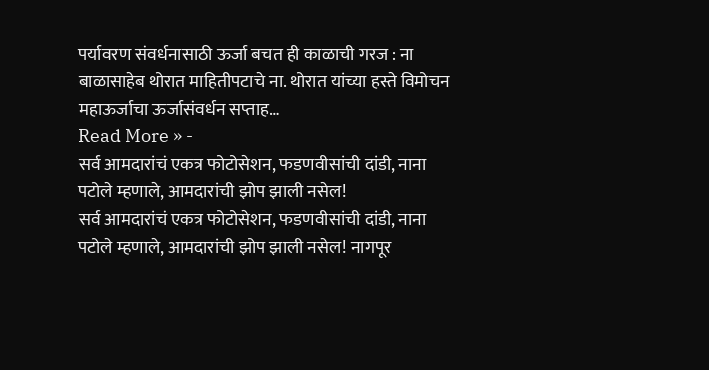पर्यावरण संवर्धनासाठी ऊर्जा बचत ही काळाची गरज : ना बाळासाहेब थोरात माहितीपटाचे ना. थोरात यांच्या हस्ते विमोचन महाऊर्जाचा ऊर्जासंवर्धन सप्ताह…
Read More » -
सर्व आमदारांचं एकत्र फोटोसेशन, फडणवीसांची दांडी, नाना पटोले म्हणाले, आमदारांची झोप झाली नसेल!
सर्व आमदारांचं एकत्र फोटोसेशन, फडणवीसांची दांडी, नाना पटोले म्हणाले, आमदारांची झोप झाली नसेल! नागपूर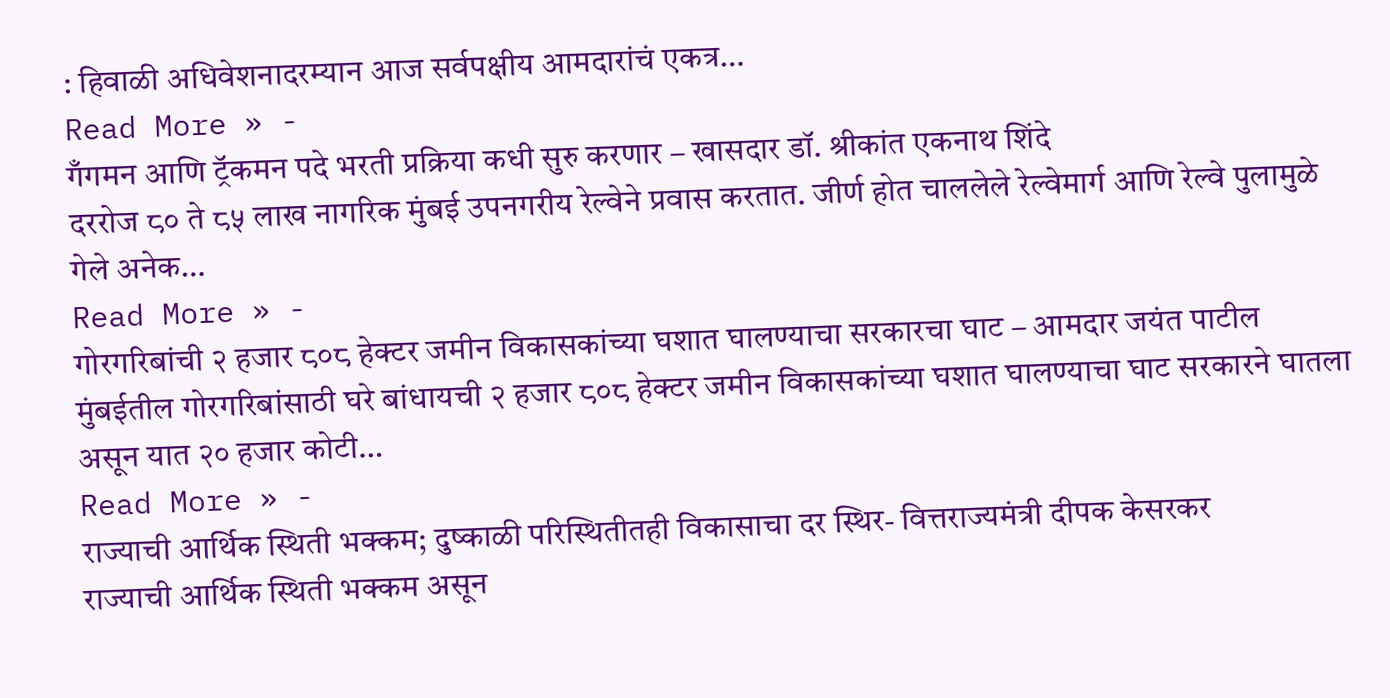: हिवाळी अधिवेशनादरम्यान आज सर्वपक्षीय आमदारांचं एकत्र…
Read More » -
गँगमन आणि ट्रॅकमन पदे भरती प्रक्रिया कधी सुरु करणार – खासदार डॉ. श्रीकांत एकनाथ शिंदे
दररोज ८० ते ८५ लाख नागरिक मुंबई उपनगरीय रेल्वेने प्रवास करतात. जीर्ण होत चाललेले रेल्वेमार्ग आणि रेल्वे पुलामुळे गेले अनेक…
Read More » -
गोरगरिबांची २ हजार ८०८ हेक्टर जमीन विकासकांच्या घशात घालण्याचा सरकारचा घाट – आमदार जयंत पाटील
मुंबईतील गोरगरिबांसाठी घरे बांधायची २ हजार ८०८ हेक्टर जमीन विकासकांच्या घशात घालण्याचा घाट सरकारने घातला असून यात २० हजार कोटी…
Read More » -
राज्याची आर्थिक स्थिती भक्कम; दुष्काळी परिस्थितीतही विकासाचा दर स्थिर- वित्तराज्यमंत्री दीपक केसरकर
राज्याची आर्थिक स्थिती भक्कम असून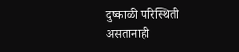दुष्काळी परिस्थिती असतानाही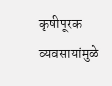कृषीपूरक व्यवसायांमुळे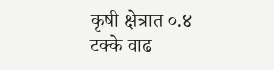कृषी क्षेत्रात ०.४ टक्के वाढ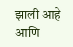झाली आहे आणि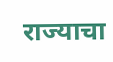राज्याचा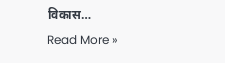विकास…
Read More »